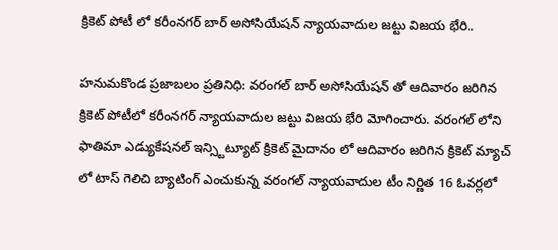క్రికెట్ పోటీ లో కరీంనగర్ బార్ అసోసియేషన్ న్యాయవాదుల జట్టు విజయ భేరి..

హనుమకొండ ప్రజాబలం ప్రతినిధి: వరంగల్ బార్ అసోసియేషన్ తో ఆదివారం జరిగిన క్రికెట్ పోటీలో కరీంనగర్ న్యాయవాదుల జట్టు విజయ భేరి మోగించారు. వరంగల్ లోని ఫాతిమా ఎడ్యుకేషనల్ ఇన్స్టిట్యూట్ క్రికెట్ మైదానం లో ఆదివారం జరిగిన క్రికెట్ మ్యాచ్ లో టాస్ గెలిచి బ్యాటింగ్ ఎంచుకున్న వరంగల్ న్యాయవాదుల టీం నిర్ణిత 16 ఓవర్లలో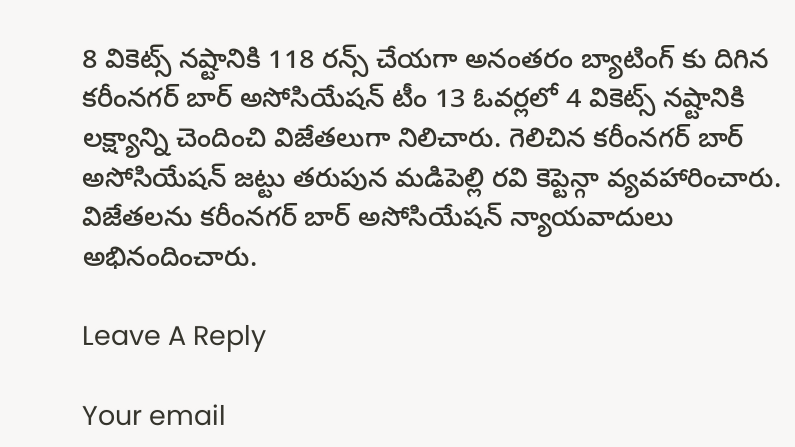8 వికెట్స్ నష్టానికి 118 రన్స్ చేయగా అనంతరం బ్యాటింగ్ కు దిగిన కరీంనగర్ బార్ అసోసియేషన్ టీం 13 ఓవర్లలో 4 వికెట్స్ నష్టానికి లక్ష్యాన్ని చెందించి విజేతలుగా నిలిచారు. గెలిచిన కరీంనగర్ బార్ అసోసియేషన్ జట్టు తరుపున మడిపెల్లి రవి కెప్టెన్గా వ్యవహారించారు. విజేతలను కరీంనగర్ బార్ అసోసియేషన్ న్యాయవాదులు అభినందించారు.

Leave A Reply

Your email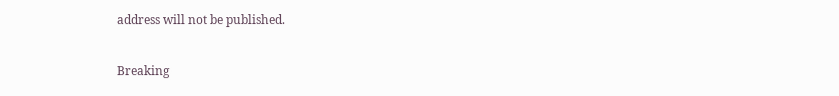address will not be published.

Breaking